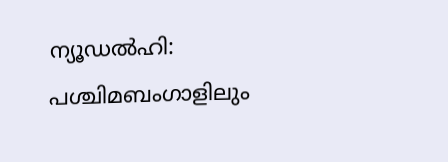ന്യൂഡൽഹി: പശ്ചിമബംഗാളിലും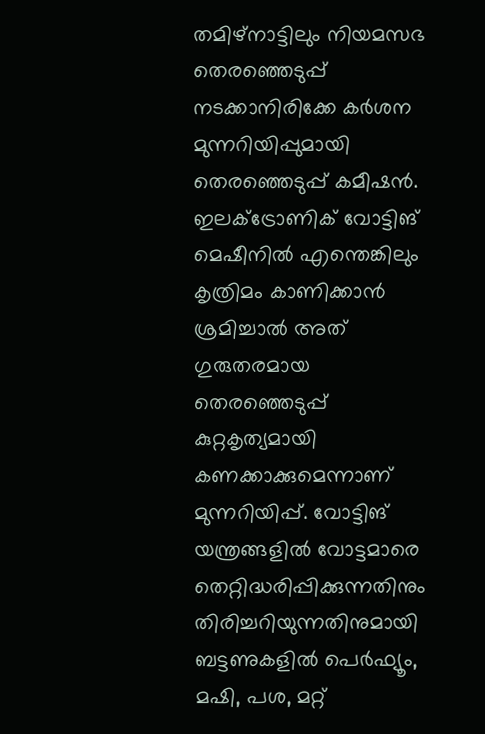തമിഴ്നാട്ടിലും നിയമസഭ തെരഞ്ഞെടുപ്പ് നടക്കാനിരിക്കേ കർശന മുന്നറിയിപ്പുമായി തെരഞ്ഞെടുപ്പ് കമീഷൻ. ഇലക്ട്രോണിക് വോട്ടിങ് മെഷീനിൽ എന്തെങ്കിലും കൃത്രിമം കാണിക്കാൻ ശ്രമിച്ചാൽ അത് ഗുരുതരമായ തെരഞ്ഞെടുപ്പ് കുറ്റകൃത്യമായി കണക്കാക്കുമെന്നാണ് മുന്നറിയിപ്പ്. വോട്ടിങ് യന്ത്രങ്ങളിൽ വോട്ടമാരെ തെറ്റിദ്ധരിപ്പിക്കുന്നതിനും തിരിച്ചറിയുന്നതിനുമായി ബട്ടണുകളിൽ പെർഫ്യൂം, മഷി, പശ, മറ്റ്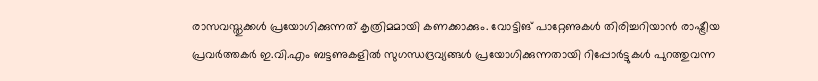രാസവസ്തുക്കൾ പ്രയോഗിക്കുന്നത് കൃത്രിമമായി കണക്കാക്കും. വോട്ടിങ് പാറ്റേണുകൾ തിരിച്ചറിയാൻ രാഷ്ട്രീയ പ്രവർത്തകർ ഇ.വി.എം ബട്ടണുകളിൽ സുഗന്ധദ്രവ്യങ്ങൾ പ്രയോഗിക്കുന്നതായി റിപ്പോർട്ടുകൾ പുറത്തുവന്ന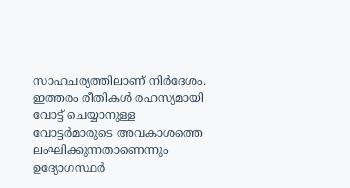സാഹചര്യത്തിലാണ് നിർദേശം. ഇത്തരം രീതികൾ രഹസ്യമായി വോട്ട് ചെയ്യാനുള്ള വോട്ടർമാരുടെ അവകാശത്തെ ലംഘിക്കുന്നതാണെന്നും ഉദ്യോഗസ്ഥർ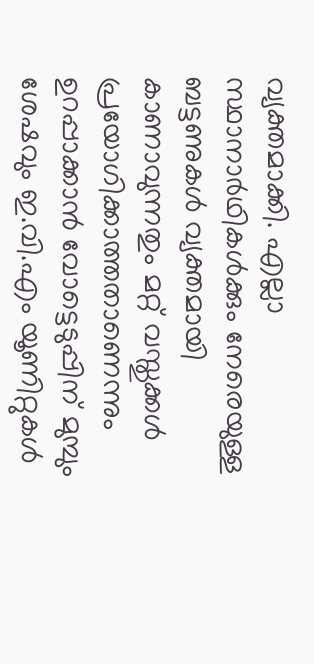വ്യക്തമാക്കി. എല്ലാ സ്ഥാനാർഥികൾക്കും നേരെയുള്ള ബട്ടണുകൾ വ്യക്തമായി കാണാവുന്നതും മറ്റ് വസ്തുക്കൾ പ്രയോഗിക്കാത്തതാണെന്നും ഉറപ്പാക്കാൻ വോട്ടെടുപ്പിന് മുമ്പും ശേഷവും ഇ.വി.എം യൂണിറ്റുകൾ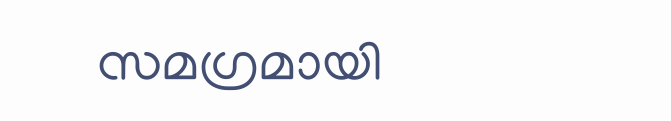സമഗ്രമായി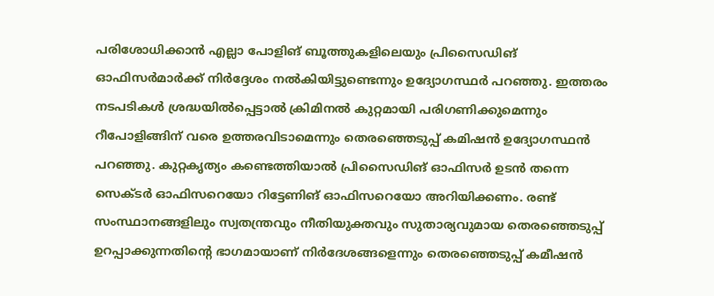പരിശോധിക്കാൻ എല്ലാ പോളിങ് ബൂത്തുകളിലെയും പ്രിസൈഡിങ് ഓഫിസർമാർക്ക് നിർദ്ദേശം നൽകിയിട്ടുണ്ടെന്നും ഉദ്യോഗസ്ഥർ പറഞ്ഞു. ഇത്തരം നടപടികൾ ശ്രദ്ധയിൽപ്പെട്ടാൽ ക്രിമിനൽ കുറ്റമായി പരിഗണിക്കുമെന്നും റീപോളിങ്ങിന് വരെ ഉത്തരവിടാമെന്നും തെരഞ്ഞെടുപ്പ് കമിഷൻ ഉദ്യോഗസ്ഥൻ പറഞ്ഞു. കുറ്റകൃത്യം കണ്ടെത്തിയാൽ പ്രിസൈഡിങ് ഓഫിസർ ഉടൻ തന്നെ സെക്ടർ ഓഫിസറെയോ റിട്ടേണിങ് ഓഫിസറെയോ അറിയിക്കണം. രണ്ട് സംസ്ഥാനങ്ങളിലും സ്വതന്ത്രവും നീതിയുക്തവും സുതാര്യവുമായ തെരഞ്ഞെടുപ്പ് ഉറപ്പാക്കുന്നതിന്റെ ഭാഗമായാണ് നിർദേശങ്ങളെന്നും തെരഞ്ഞെടുപ്പ് കമീഷൻ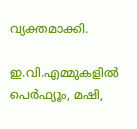വ്യക്തമാക്കി.

ഇ.വി.എമ്മുകളിൽ പെർഫ്യൂം, മഷി,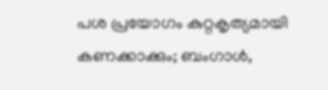പശ പ്രയോഗം കുറ്റകൃത്യമായി കണക്കാക്കും; ബംഗാൾ,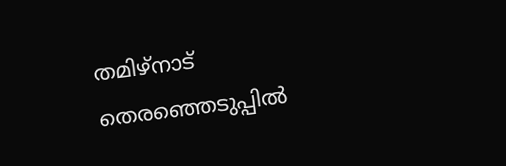തമിഴ്നാട് തെരഞ്ഞെടുപ്പിൽ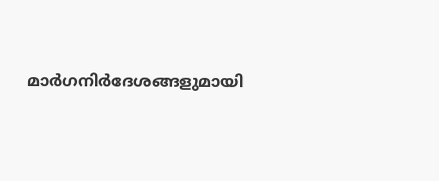മാർഗനിർദേശങ്ങളുമായി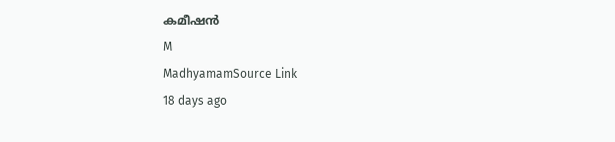കമീഷൻ
M
MadhyamamSource Link
18 days ago